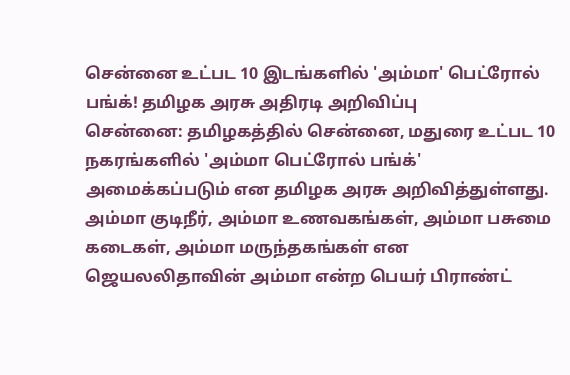சென்னை உட்பட 10 இடங்களில் 'அம்மா' பெட்ரோல் பங்க்! தமிழக அரசு அதிரடி அறிவிப்பு
சென்னை: தமிழகத்தில் சென்னை, மதுரை உட்பட 10 நகரங்களில் 'அம்மா பெட்ரோல் பங்க்' அமைக்கப்படும் என தமிழக அரசு அறிவித்துள்ளது.
அம்மா குடிநீர், அம்மா உணவகங்கள், அம்மா பசுமை கடைகள், அம்மா மருந்தகங்கள் என ஜெயலலிதாவின் அம்மா என்ற பெயர் பிராண்ட்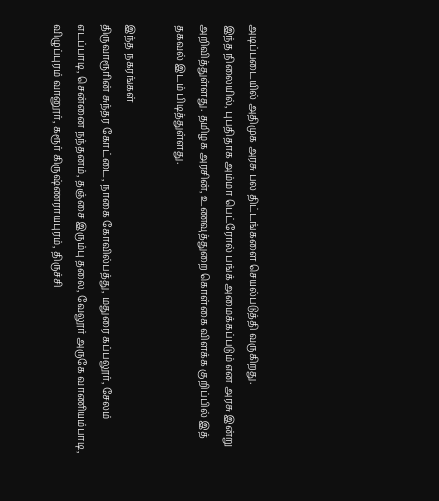அடிப்படையில் அதிமுக அரசு பல திட்டங்களை செயல்படுத்தி வருகிறது.
இந்த நிலையில், புபதிதாக அம்மா பெட்ரோல் பங்க் அமைக்கப்படும் என அரசு இன்று அறிவித்துள்ளது. தமிழக அரசின், உணவுத்துறை கொள்கை விளக்க குறிப்பில் இத் தகவல் இடம் பிடித்துள்ளது.

இந்த நகரங்கள்
திருவாரூரின் சுந்தர கோட்டை, நாகை கோவில்பத்து, மதுரை கப்பலூர், சேலம் எடப்பாடி, சென்னை நந்தனம், தஞ்சை இரும்பு தலை, வேலூர் அருகே வாணியம்பாடி, விழுப்புரம் வானூர், கரூர் கிருஷ்ணராயபுரம், திருச்சி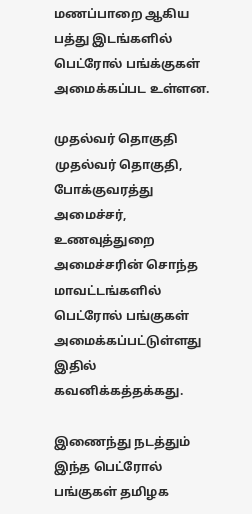மணப்பாறை ஆகிய பத்து இடங்களில் பெட்ரோல் பங்க்குகள் அமைக்கப்பட உள்ளன.

முதல்வர் தொகுதி
முதல்வர் தொகுதி, போக்குவரத்து அமைச்சர், உணவுத்துறை அமைச்சரின் சொந்த மாவட்டங்களில் பெட்ரோல் பங்குகள் அமைக்கப்பட்டுள்ளது இதில் கவனிக்கத்தக்கது.

இணைந்து நடத்தும்
இந்த பெட்ரோல் பங்குகள் தமிழக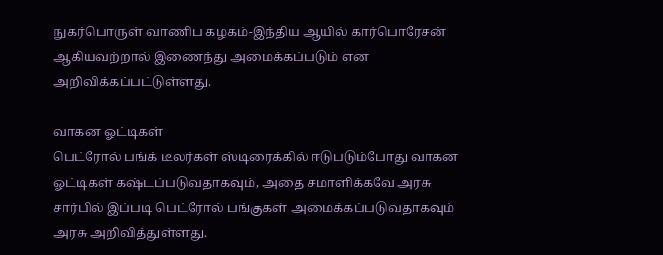நுகர்பொருள் வாணிப கழகம்-இந்திய ஆயில் கார்பொரேசன் ஆகியவற்றால் இணைந்து அமைக்கப்படும் என அறிவிக்கப்பட்டுள்ளது.

வாகன ஓட்டிகள்
பெட்ரோல் பங்க் டீலர்கள் ஸ்டிரைக்கில் ஈடுபடும்போது வாகன ஓட்டிகள் கஷ்டப்படுவதாகவும், அதை சமாளிக்கவே அரசு சார்பில் இப்படி பெட்ரோல் பங்குகள் அமைக்கப்படுவதாகவும் அரசு அறிவித்துள்ளது.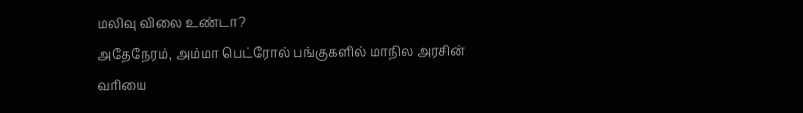மலிவு விலை உண்டா?
அதேநேரம், அம்மா பெட்ரோல் பங்குகளில் மாநில அரசின் வரியை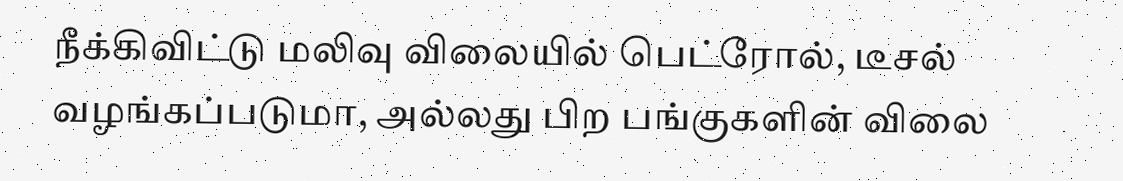நீக்கிவிட்டு மலிவு விலையில் பெட்ரோல், டீசல் வழங்கப்படுமா, அல்லது பிற பங்குகளின் விலை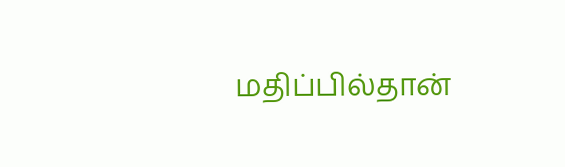மதிப்பில்தான்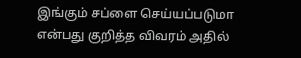இங்கும் சப்ளை செய்யப்படுமா என்பது குறித்த விவரம் அதில்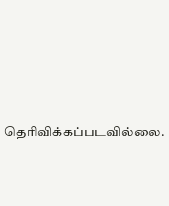தெரிவிக்கப்படவில்லை.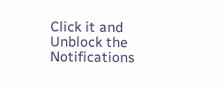Click it and Unblock the Notifications